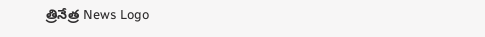త్రినేత్ర News Logo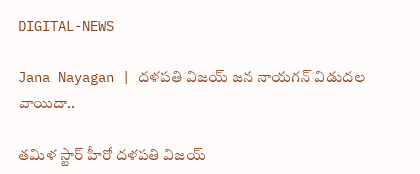DIGITAL-NEWS

Jana Nayagan | ద‌ళ‌ప‌తి విజ‌య్‌ జ‌న నాయ‌గ‌న్ విడుద‌ల వాయిదా..

త‌మిళ స్టార్ హీరో ద‌ళ‌ప‌తి విజ‌య్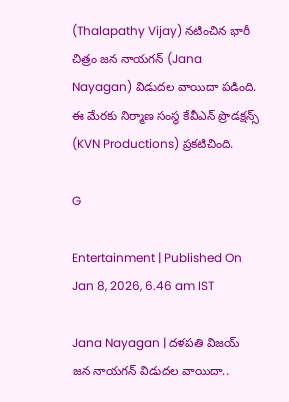(Thalapathy Vijay) న‌టించిన భారీ చిత్రం జ‌న నాయ‌గ‌న్ (Jana Nayagan) విడుద‌ల వాయిదా ప‌డింది. ఈ మేర‌కు నిర్మాణ సంస్థ కేవీఎన్ ప్రొడ‌క్ష‌న్స్ (KVN Productions) ప్ర‌క‌టిచింది.

G

Entertainment | Published On Jan 8, 2026, 6.46 am IST

Jana Nayagan | ద‌ళ‌ప‌తి విజ‌య్‌ జ‌న నాయ‌గ‌న్ విడుద‌ల వాయిదా..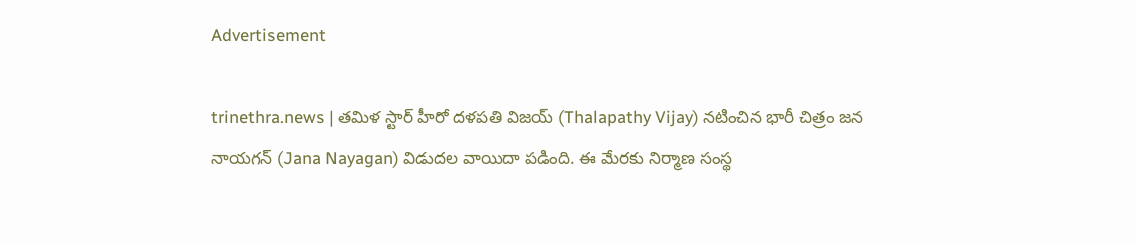Advertisement

trinethra.news | త‌మిళ స్టార్ హీరో ద‌ళ‌ప‌తి విజ‌య్ (Thalapathy Vijay) న‌టించిన భారీ చిత్రం జ‌న నాయ‌గ‌న్ (Jana Nayagan) విడుద‌ల వాయిదా ప‌డింది. ఈ మేర‌కు నిర్మాణ సంస్థ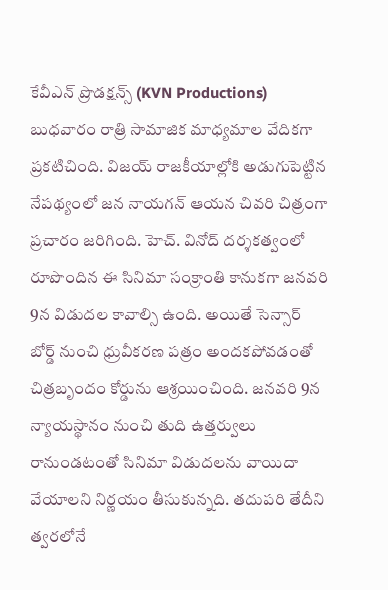కేవీఎన్ ప్రొడ‌క్ష‌న్స్ (KVN Productions) బుధ‌వారం రాత్రి సామాజిక మాధ్య‌మాల వేదిక‌గా ప్ర‌క‌టిచింది. విజ‌య్ రాజ‌కీయాల్లోకి అడుగుపెట్టిన నేప‌థ్యంలో జ‌న నాయ‌గ‌న్ ఆయ‌న చివ‌రి చిత్రంగా ప్ర‌చారం జ‌రిగింది. హెచ్‌. వినోద్ ద‌ర్శ‌క‌త్వంలో రూపొందిన ఈ సినిమా సంక్రాంతి కానుక‌గా జ‌న‌వ‌రి 9న విడుద‌ల కావాల్సి ఉంది. అయితే సెన్సార్ బోర్డ్ నుంచి ధ్రువీక‌ర‌ణ ప‌త్రం అంద‌క‌పోవ‌డంతో చిత్ర‌బృందం కోర్డును ఆశ్ర‌యించింది. జ‌న‌వ‌రి 9న న్యాయ‌స్థానం నుంచి తుది ఉత్త‌ర్వులు రానుండ‌టంతో సినిమా విడుద‌ల‌ను వాయిదా వేయాల‌ని నిర్ణ‌యం తీసుకున్న‌ది. త‌దుప‌రి తేదీని త్వ‌ర‌లోనే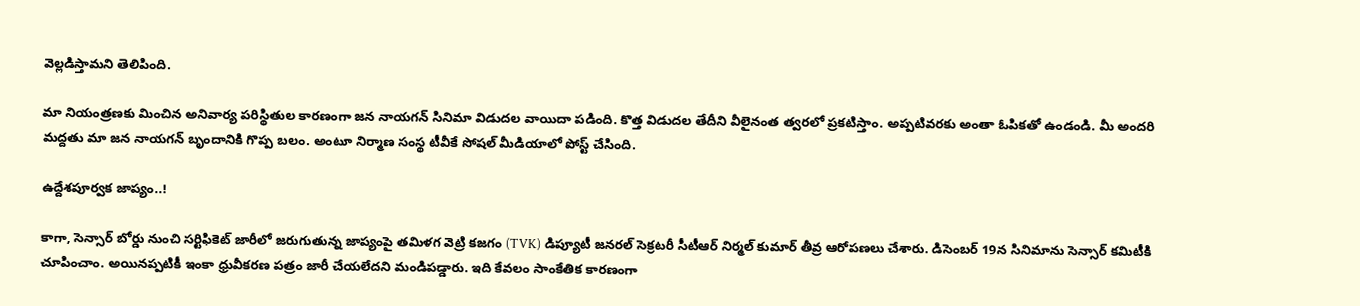వెల్ల‌డిస్తామ‌ని తెలిపింది.

మా నియంత్ర‌ణ‌కు మించిన అనివార్య ప‌రిస్థితుల కార‌ణంగా జ‌న నాయ‌గ‌న్ సినిమా విడుద‌ల వాయిదా ప‌డింది. కొత్త విడుద‌ల తేదీని వీలైనంత త్వ‌ర‌లో ప్ర‌క‌టిస్తాం. అప్ప‌టివ‌ర‌కు అంతా ఓపిక‌తో ఉండండి. మీ అంద‌రి మ‌ద్ద‌తు మా జ‌న నాయ‌గ‌న్ బృందానికి గొప్ప బ‌లం. అంటూ నిర్మాణ సంస్థ టీవీకే సోష‌ల్ మీడియాలో పోస్ట్ చేసింది.

ఉద్దేశ‌పూర్వ‌క‌ జాప్యం..!

కాగా, సెన్సార్ బోర్డు నుంచి స‌ర్టిఫికెట్ జారీలో జ‌రుగుతున్న జాప్యంపై తమిళగ వెట్రి కజగం (TVK) డిప్యూటీ జనరల్ సెక్రటరీ సీటీఆర్ నిర్మల్ కుమార్ తీవ్ర ఆరోప‌ణ‌లు చేశారు. డిసెంబర్ 19న సినిమాను సెన్సార్ కమిటీకి చూపించాం. అయిన‌ప్పటికీ ఇంకా ధ్రువీక‌ర‌ణ ప‌త్రం జారీ చేయలేదని మండిప‌డ్డారు. ఇది కేవ‌లం సాంకేతిక కార‌ణంగా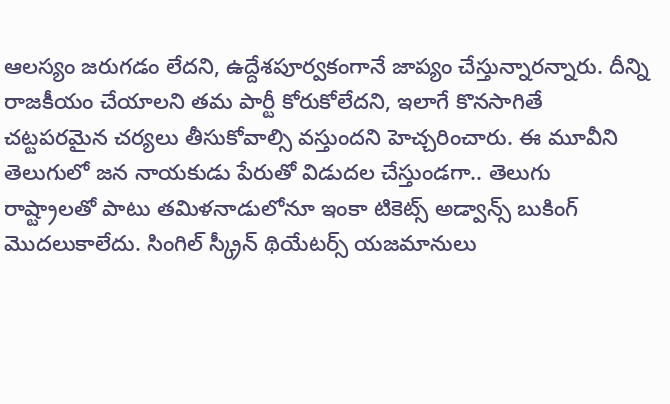ఆల‌స్యం జ‌రుగ‌డం లేద‌ని, ఉద్దేశ‌పూర్వ‌కంగానే జాప్యం చేస్తున్నార‌న్నారు. దీన్ని రాజ‌కీయం చేయాల‌ని త‌మ పార్టీ కోరుకోలేద‌ని, ఇలాగే కొన‌సాగితే చ‌ట్ట‌ప‌రమైన చ‌ర్య‌లు తీసుకోవాల్సి వ‌స్తుంద‌ని హెచ్చ‌రించారు. ఈ మూవీని తెలుగులో జ‌న నాయ‌కుడు పేరుతో విడుద‌ల చేస్తుండ‌గా.. తెలుగు రాష్ట్రాల‌తో పాటు త‌మిళ‌నాడులోనూ ఇంకా టికెట్స్ అడ్వాన్స్ బుకింగ్ మొద‌లుకాలేదు. సింగిల్ స్క్రీన్ థియేటర్స్ యజమానులు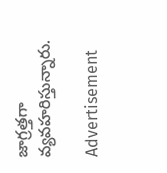జాగ్ర‌త్త‌గా వ్య‌వ‌హ‌రిస్తున్నారు.

Advertisement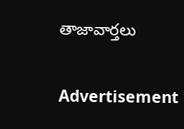తాజావార్తలు

Advertisement